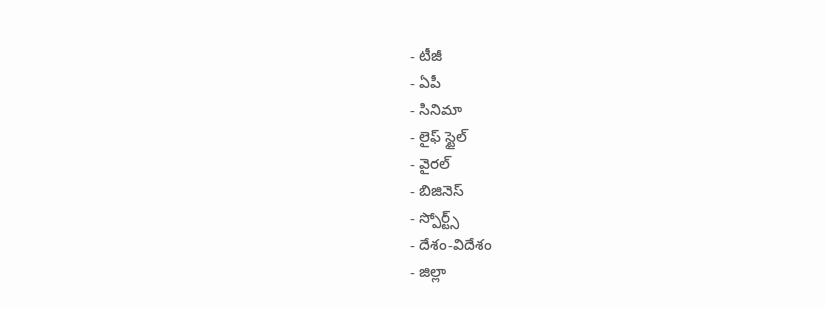- టీజీ
- ఏపీ
- సినిమా
- లైఫ్ స్టైల్
- వైరల్
- బిజినెస్
- స్పోర్ట్స్
- దేశం-విదేశం
- జిల్లా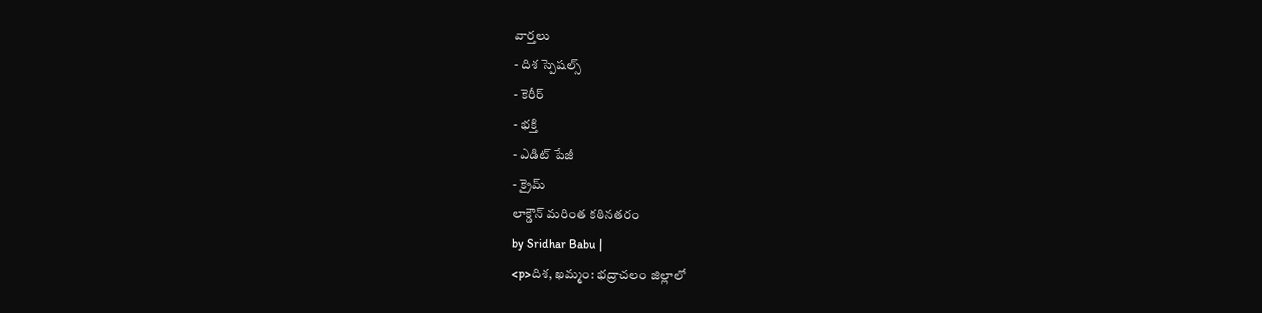వార్తలు
- దిశ స్పెషల్స్
- కెరీర్
- భక్తి
- ఎడిట్ పేజీ
- క్రైమ్
లాక్డౌన్ మరింత కఠినతరం
by Sridhar Babu |
<p>దిశ, ఖమ్మం: భద్రాచలం జిల్లాలో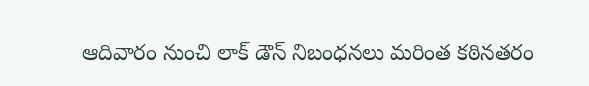ఆదివారం నుంచి లాక్ డౌన్ నిబంధనలు మరింత కఠినతరం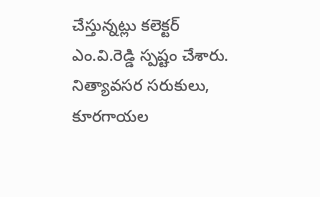చేస్తున్నట్లు కలెక్టర్ ఎం.వి.రెడ్డి స్పష్టం చేశారు. నిత్యావసర సరుకులు, కూరగాయల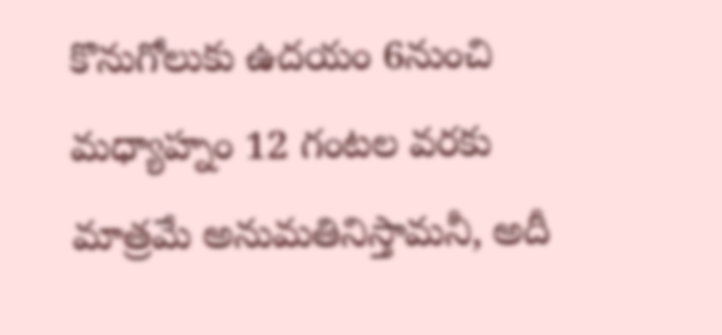కొనుగోలుకు ఉదయం 6నుంచి మధ్యాహ్నం 12 గంటల వరకు మాత్రమే అనుమతినిస్తామనీ, అదీ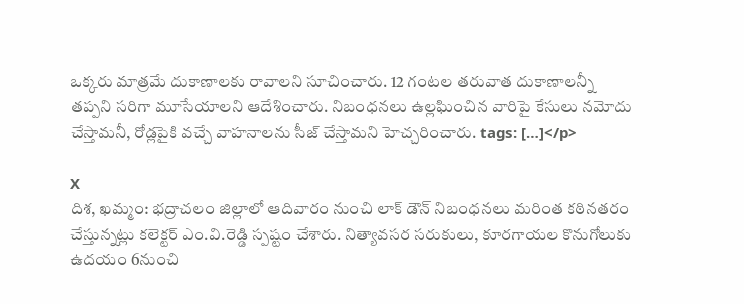ఒక్కరు మాత్రమే దుకాణాలకు రావాలని సూచించారు. 12 గంటల తరువాత దుకాణాలన్నీ తప్పని సరిగా మూసేయాలని ఆదేశించారు. నిబంధనలు ఉల్లఘించిన వారిపై కేసులు నమోదు చేస్తామనీ, రోడ్లపైకి వచ్చే వాహనాలను సీజ్ చేస్తామని హెచ్చరించారు. tags: […]</p>

X
దిశ, ఖమ్మం: భద్రాచలం జిల్లాలో ఆదివారం నుంచి లాక్ డౌన్ నిబంధనలు మరింత కఠినతరం చేస్తున్నట్లు కలెక్టర్ ఎం.వి.రెడ్డి స్పష్టం చేశారు. నిత్యావసర సరుకులు, కూరగాయల కొనుగోలుకు ఉదయం 6నుంచి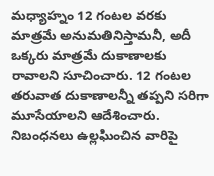మధ్యాహ్నం 12 గంటల వరకు మాత్రమే అనుమతినిస్తామనీ, అదీ ఒక్కరు మాత్రమే దుకాణాలకు రావాలని సూచించారు. 12 గంటల తరువాత దుకాణాలన్నీ తప్పని సరిగా మూసేయాలని ఆదేశించారు. నిబంధనలు ఉల్లఘించిన వారిపై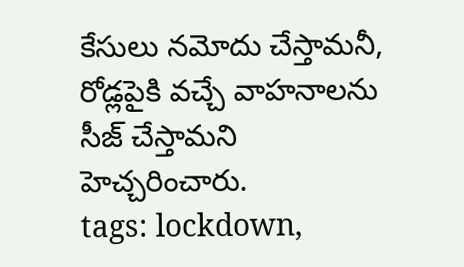కేసులు నమోదు చేస్తామనీ, రోడ్లపైకి వచ్చే వాహనాలను సీజ్ చేస్తామని హెచ్చరించారు.
tags: lockdown,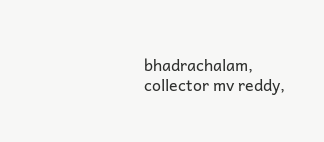bhadrachalam, collector mv reddy,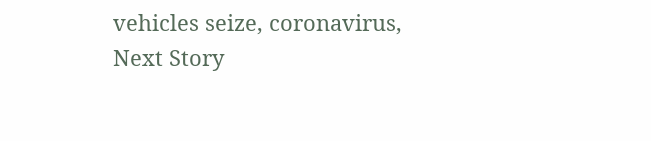vehicles seize, coronavirus,
Next Story